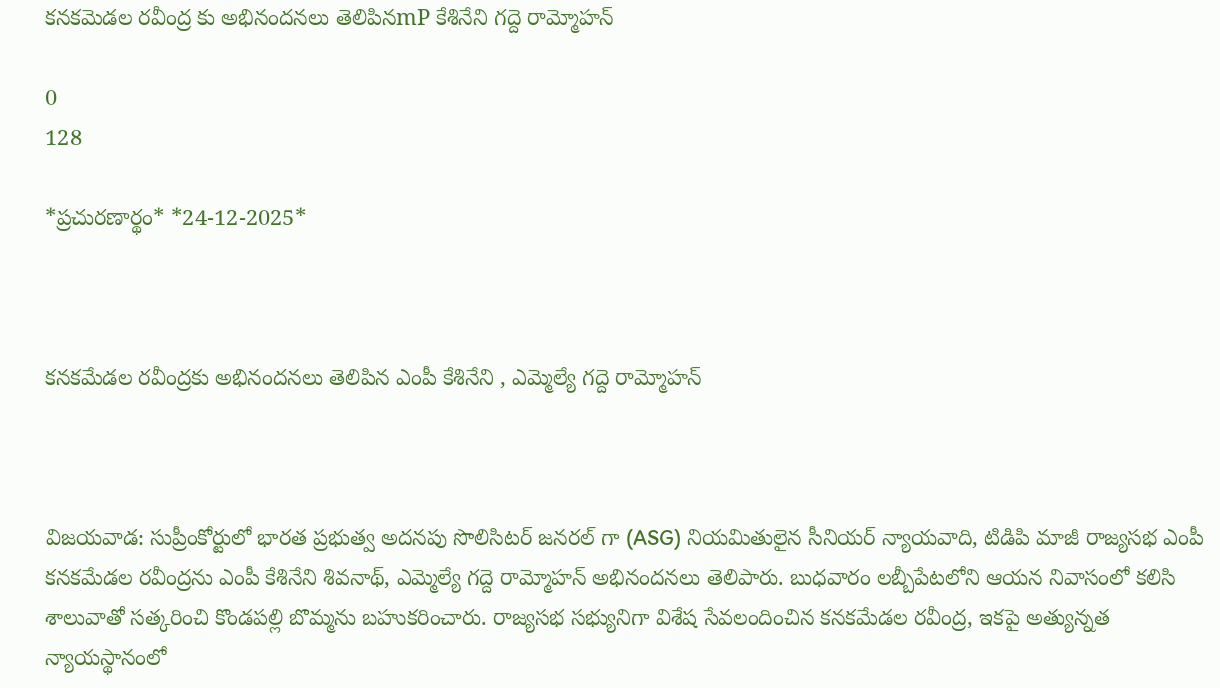కనకమెడల రవీంద్ర కు అభినందనలు తెలిపినmP కేశినేని గద్దె రామ్మోహన్

0
128

*ప్రచుర‌ణార్థం* *24-12-2025*



క‌న‌క‌మేడ‌ల ర‌వీంద్రకు అభినంద‌న‌లు తెలిపిన ఎంపీ కేశినేని , ఎమ్మెల్యే గ‌ద్దె రామ్మోహ‌న్



విజ‌య‌వాడ‌: సుప్రీంకోర్టులో భార‌త ప్ర‌భుత్వ అద‌న‌పు సొలిసిట‌ర్ జ‌న‌ర‌ల్ గా (ASG) నియ‌మితులైన సీనియ‌ర్ న్యాయ‌వాది, టిడిపి మాజీ రాజ్య‌స‌భ ఎంపీ క‌న‌క‌మేడ‌ల ర‌వీంద్ర‌ను ఎంపీ కేశినేని శివ‌నాథ్, ఎమ్మెల్యే గ‌ద్దె రామ్మోహ‌న్ అభినంద‌న‌లు తెలిపారు. బుధ‌వారం ల‌బ్బీపేట‌లోని ఆయ‌న నివాసంలో క‌లిసి శాలువాతో స‌త్క‌రించి కొండ‌ప‌ల్లి బొమ్మ‌ను బ‌హుక‌రించారు. రాజ్య‌స‌భ స‌భ్యునిగా విశేష సేవ‌లందించిన క‌న‌క‌మేడ‌ల ర‌వీంద్ర, ఇక‌పై అత్యున్న‌త న్యాయ‌స్థానంలో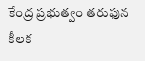కేంద్ర ప్ర‌భుత్వం త‌రుఫున కీల‌క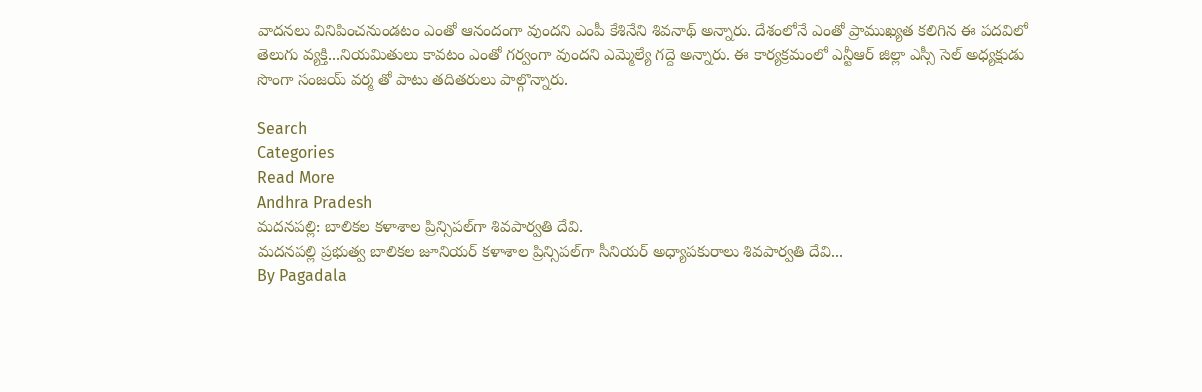వాద‌న‌లు వినిపించనుండ‌టం ఎంతో ఆనందంగా వుంద‌ని ఎంపీ కేశినేని శివ‌నాథ్ అన్నారు. దేశంలోనే ఎంతో ప్రాముఖ్య‌త క‌లిగిన ఈ ప‌ద‌విలో తెలుగు వ్య‌క్తి...నియ‌మితులు కావ‌టం ఎంతో గ‌ర్వంగా వుంద‌ని ఎమ్మెల్యే గ‌ద్దె అన్నారు. ఈ కార్య‌క్ర‌మంలో ఎన్టీఆర్ జిల్లా ఎస్సీ సెల్ అధ్య‌క్షుడు సొంగా సంజ‌య్ వ‌ర్మ తో పాటు త‌దిత‌రులు పాల్గొన్నారు.

Search
Categories
Read More
Andhra Pradesh
మదనపల్లి: బాలికల కళాశాల ప్రిన్సిపల్‌గా శివపార్వతి దేవి.
మదనపల్లి ప్రభుత్వ బాలికల జూనియర్ కళాశాల ప్రిన్సిపల్‌గా సీనియర్ అధ్యాపకురాలు శివపార్వతి దేవి...
By Pagadala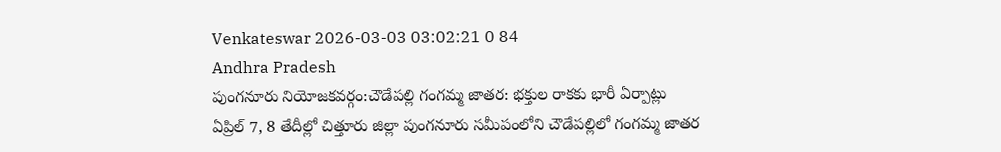Venkateswar 2026-03-03 03:02:21 0 84
Andhra Pradesh
పుంగనూరు నియోజకవర్గం:చౌడేపల్లి గంగమ్మ జాతర: భక్తుల రాకకు భారీ ఏర్పాట్లు
ఏప్రిల్ 7, 8 తేదీల్లో చిత్తూరు జిల్లా పుంగనూరు సమీపంలోని చౌడేపల్లిలో గంగమ్మ జాతర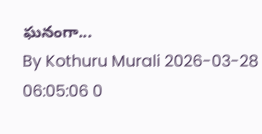ఘనంగా...
By Kothuru Murali 2026-03-28 06:05:06 0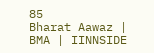85
Bharat Aawaz | BMA | IINNSIDE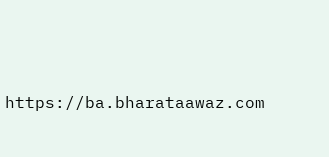https://ba.bharataawaz.com